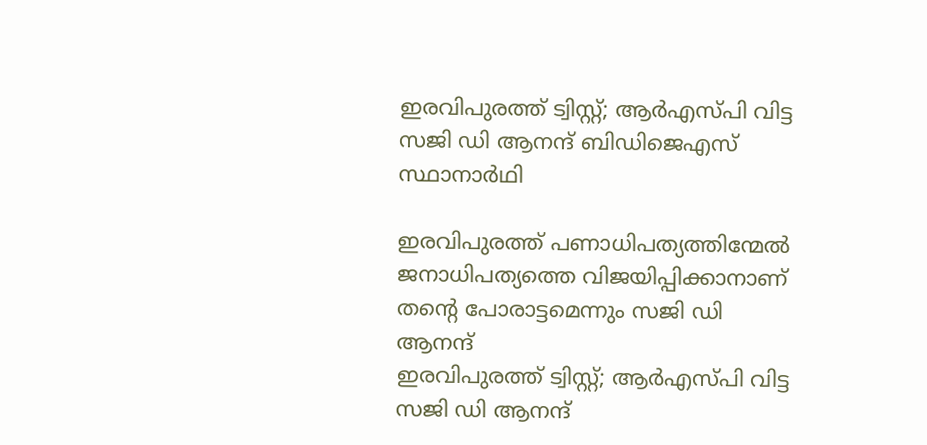ഇരവിപുരത്ത് ട്വിസ്റ്റ്‌; ആർഎസ്പി വിട്ട സജി ഡി ആനന്ദ് ബി‍ഡിജെഎസ് സ്ഥാനാർഥി

ഇരവിപുരത്ത് പണാധിപത്യത്തിന്മേൽ ജനാധിപത്യത്തെ വിജയിപ്പിക്കാനാണ് തൻ്റെ പോരാട്ടമെന്നും സജി ഡി ആനന്ദ്
ഇരവിപുരത്ത് ട്വിസ്റ്റ്‌; ആർഎസ്പി വിട്ട സജി ഡി ആനന്ദ്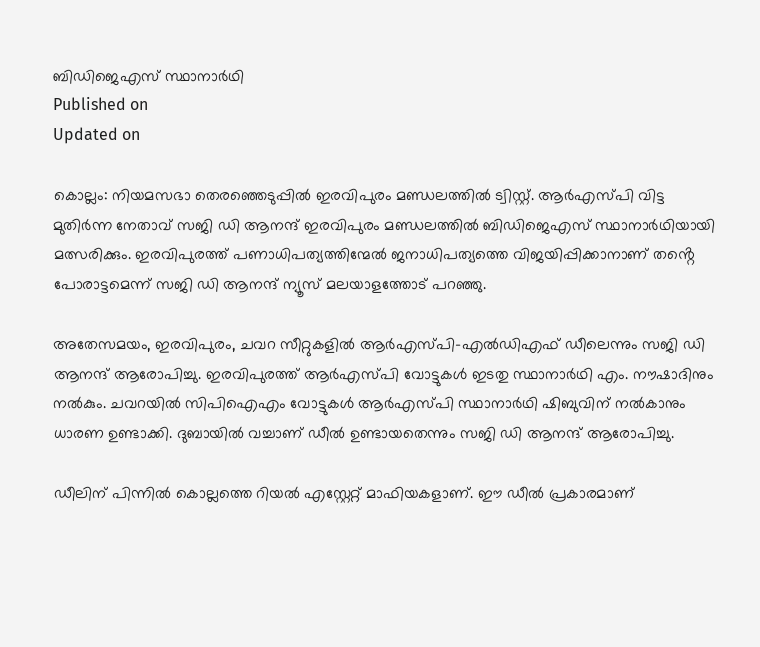ബി‍ഡിജെഎസ് സ്ഥാനാർഥി
Published on
Updated on

കൊല്ലം: നിയമസഭാ തെരഞ്ഞെടുപ്പിൽ ഇരവിപുരം മണ്ഡലത്തിൽ ട്വിസ്റ്റ്‌. ആർഎസ്പി വിട്ട മുതിർന്ന നേതാവ് സജി ഡി ആനന്ദ് ഇരവിപുരം മണ്ഡലത്തിൽ ബി‍ഡിജെഎസ് സ്ഥാനാർഥിയായി മത്സരിക്കും. ഇരവിപുരത്ത് പണാധിപത്യത്തിന്മേൽ ജനാധിപത്യത്തെ വിജയിപ്പിക്കാനാണ് തൻ്റെ പോരാട്ടമെന്ന് സജി ഡി ആനന്ദ് ന്യൂസ് മലയാളത്തോട് പറഞ്ഞു.

അതേസമയം, ഇരവിപുരം, ചവറ സീറ്റുകളിൽ ആർഎസ്പി-എൽഡിഎഫ് ഡീലെന്നും സജി ഡി ആനന്ദ് ആരോപിച്ചു. ഇരവിപുരത്ത് ആർഎസ്പി വോട്ടുകൾ ഇടതു സ്ഥാനാർഥി എം. നൗഷാദിനും നൽകും. ചവറയിൽ സിപിഐഎം വോട്ടുകൾ ആർഎസ്പി സ്ഥാനാർഥി ഷിബുവിന് നൽകാനും ധാരണ ഉണ്ടാക്കി. ദുബായിൽ വച്ചാണ് ഡീൽ ഉണ്ടായതെന്നും സജി ഡി ആനന്ദ് ആരോപിച്ചു.

ഡീലിന് പിന്നിൽ കൊല്ലത്തെ റിയൽ എസ്റ്റേറ്റ് മാഫിയകളാണ്. ഈ ഡീൽ പ്രകാരമാണ്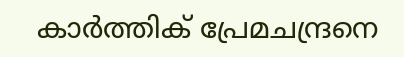കാർത്തിക് പ്രേമചന്ദ്രനെ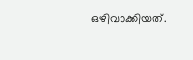ഒഴിവാക്കിയത്.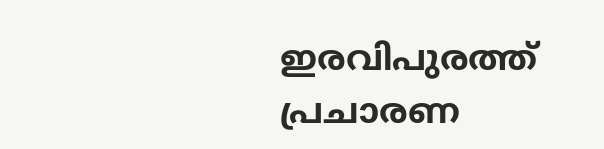ഇരവിപുരത്ത് പ്രചാരണ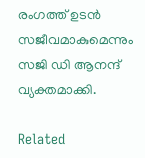രംഗത്ത് ഉടൻ സജീവമാകുമെന്നും സജി ഡി ആനന്ദ് വ്യക്തമാക്കി.

Related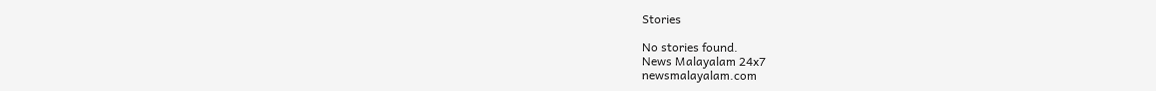Stories

No stories found.
News Malayalam 24x7
newsmalayalam.com